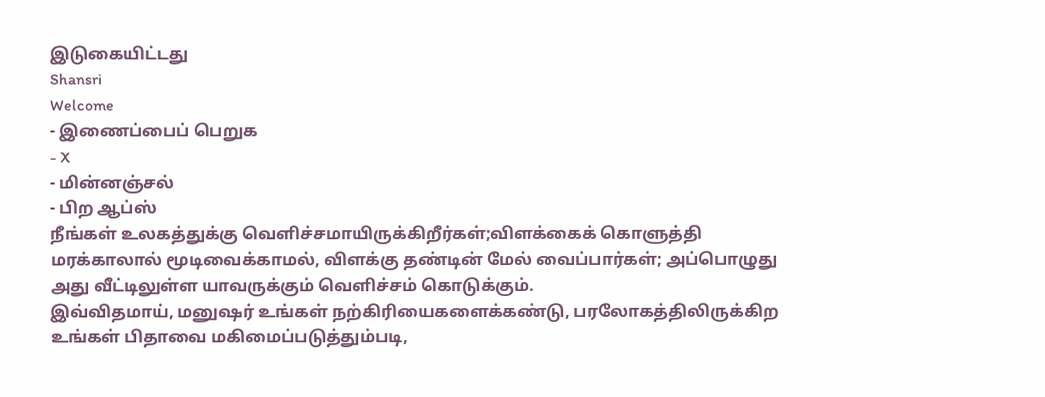இடுகையிட்டது
Shansri
Welcome
- இணைப்பைப் பெறுக
- X
- மின்னஞ்சல்
- பிற ஆப்ஸ்
நீங்கள் உலகத்துக்கு வெளிச்சமாயிருக்கிறீர்கள்;விளக்கைக் கொளுத்தி மரக்காலால் மூடிவைக்காமல், விளக்கு தண்டின் மேல் வைப்பார்கள்; அப்பொழுது அது வீட்டிலுள்ள யாவருக்கும் வெளிச்சம் கொடுக்கும்.
இவ்விதமாய், மனுஷர் உங்கள் நற்கிரியைகளைக்கண்டு, பரலோகத்திலிருக்கிற உங்கள் பிதாவை மகிமைப்படுத்தும்படி,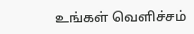உங்கள் வெளிச்சம்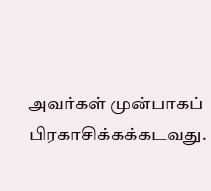அவர்கள் முன்பாகப் பிரகாசிக்கக்கடவது.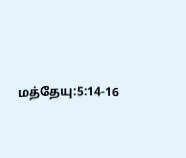மத்தேயு:5:14-16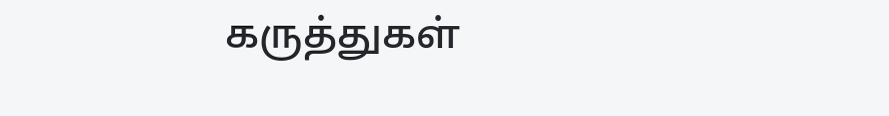கருத்துகள்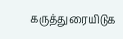கருத்துரையிடுக